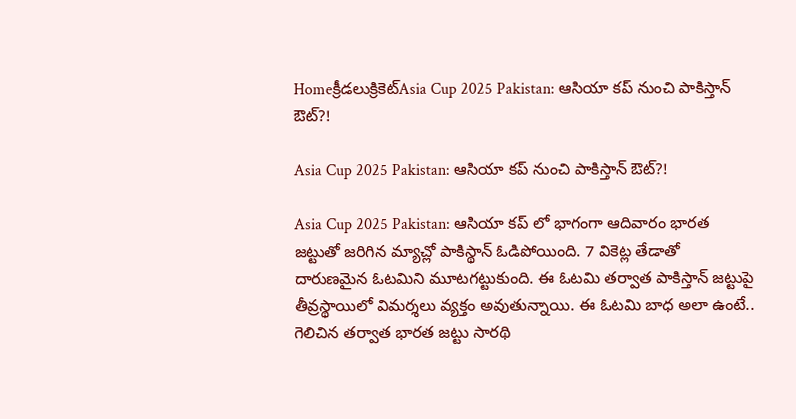Homeక్రీడలుక్రికెట్‌Asia Cup 2025 Pakistan: ఆసియా కప్ నుంచి పాకిస్తాన్ ఔట్?!

Asia Cup 2025 Pakistan: ఆసియా కప్ నుంచి పాకిస్తాన్ ఔట్?!

Asia Cup 2025 Pakistan: ఆసియా కప్ లో భాగంగా ఆదివారం భారత జట్టుతో జరిగిన మ్యాచ్లో పాకిస్థాన్ ఓడిపోయింది. 7 వికెట్ల తేడాతో దారుణమైన ఓటమిని మూటగట్టుకుంది. ఈ ఓటమి తర్వాత పాకిస్తాన్ జట్టుపై తీవ్రస్థాయిలో విమర్శలు వ్యక్తం అవుతున్నాయి. ఈ ఓటమి బాధ అలా ఉంటే.. గెలిచిన తర్వాత భారత జట్టు సారథి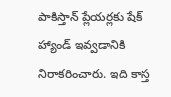పాకిస్తాన్ ప్లేయర్లకు షేక్ హ్యాండ్ ఇవ్వడానికి నిరాకరించారు. ఇది కాస్త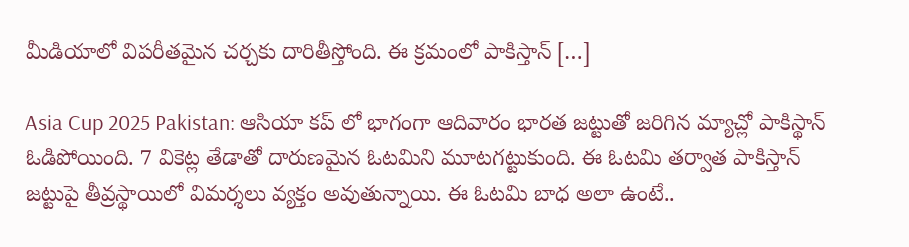మీడియాలో విపరీతమైన చర్చకు దారితీస్తోంది. ఈ క్రమంలో పాకిస్తాన్ […]

Asia Cup 2025 Pakistan: ఆసియా కప్ లో భాగంగా ఆదివారం భారత జట్టుతో జరిగిన మ్యాచ్లో పాకిస్థాన్ ఓడిపోయింది. 7 వికెట్ల తేడాతో దారుణమైన ఓటమిని మూటగట్టుకుంది. ఈ ఓటమి తర్వాత పాకిస్తాన్ జట్టుపై తీవ్రస్థాయిలో విమర్శలు వ్యక్తం అవుతున్నాయి. ఈ ఓటమి బాధ అలా ఉంటే..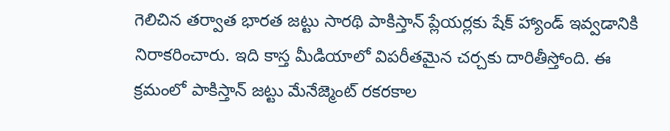గెలిచిన తర్వాత భారత జట్టు సారథి పాకిస్తాన్ ప్లేయర్లకు షేక్ హ్యాండ్ ఇవ్వడానికి నిరాకరించారు. ఇది కాస్త మీడియాలో విపరీతమైన చర్చకు దారితీస్తోంది. ఈ క్రమంలో పాకిస్తాన్ జట్టు మేనేజ్మెంట్ రకరకాల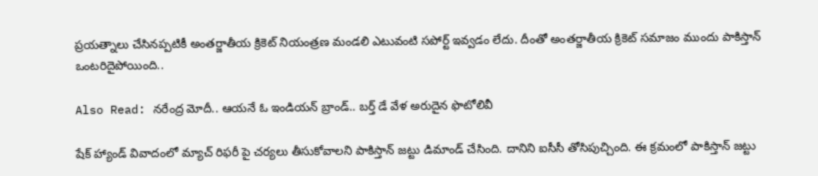ప్రయత్నాలు చేసినప్పటికీ అంతర్జాతీయ క్రికెట్ నియంత్రణ మండలి ఎటువంటి సపోర్ట్ ఇవ్వడం లేదు. దీంతో అంతర్జాతీయ క్రికెట్ సమాజం ముందు పాకిస్తాన్ ఒంటరిదైపోయింది..

Also Read: నరేంద్ర మోదీ.. ఆయనే ఓ ఇండియన్ బ్రాండ్.. బర్త్ డే వేళ అరుదైన ఫొటోలివీ

షేక్ హ్యాండ్ వివాదంలో మ్యాచ్ రిఫరీ పై చర్యలు తీసుకోవాలని పాకిస్తాన్ జట్టు డిమాండ్ చేసింది. దానిని ఐసీసీ తోసిపుచ్చింది. ఈ క్రమంలో పాకిస్తాన్ జట్టు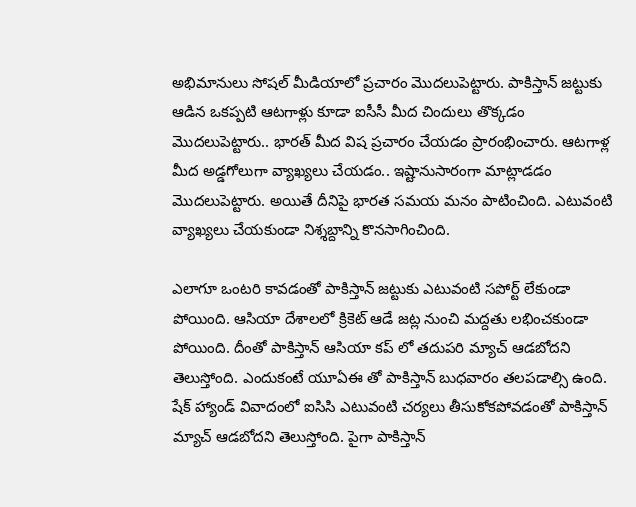అభిమానులు సోషల్ మీడియాలో ప్రచారం మొదలుపెట్టారు. పాకిస్తాన్ జట్టుకు ఆడిన ఒకప్పటి ఆటగాళ్లు కూడా ఐసీసీ మీద చిందులు తొక్కడం మొదలుపెట్టారు.. భారత్ మీద విష ప్రచారం చేయడం ప్రారంభించారు. ఆటగాళ్ల మీద అడ్డగోలుగా వ్యాఖ్యలు చేయడం.. ఇష్టానుసారంగా మాట్లాడడం మొదలుపెట్టారు. అయితే దీనిపై భారత సమయ మనం పాటించింది. ఎటువంటి వ్యాఖ్యలు చేయకుండా నిశ్శబ్దాన్ని కొనసాగించింది.

ఎలాగూ ఒంటరి కావడంతో పాకిస్తాన్ జట్టుకు ఎటువంటి సపోర్ట్ లేకుండా పోయింది. ఆసియా దేశాలలో క్రికెట్ ఆడే జట్ల నుంచి మద్దతు లభించకుండా పోయింది. దీంతో పాకిస్తాన్ ఆసియా కప్ లో తదుపరి మ్యాచ్ ఆడబోదని తెలుస్తోంది. ఎందుకంటే యూఏఈ తో పాకిస్తాన్ బుధవారం తలపడాల్సి ఉంది. షేక్ హ్యాండ్ వివాదంలో ఐసిసి ఎటువంటి చర్యలు తీసుకోకపోవడంతో పాకిస్తాన్ మ్యాచ్ ఆడబోదని తెలుస్తోంది. పైగా పాకిస్తాన్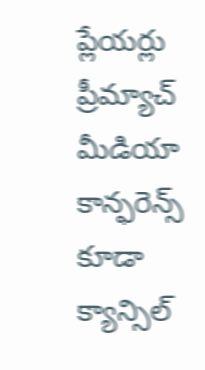ప్లేయర్లు ప్రీమ్యాచ్ మీడియా కాన్ఫరెన్స్ కూడా క్యాన్సిల్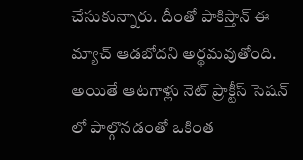చేసుకున్నారు. దీంతో పాకిస్తాన్ ఈ మ్యాచ్ ఆడబోదని అర్థమవుతోంది. అయితే ఆటగాళ్లు నెట్ ప్రాక్టీస్ సెషన్ లో పాల్గొనడంతో ఒకింత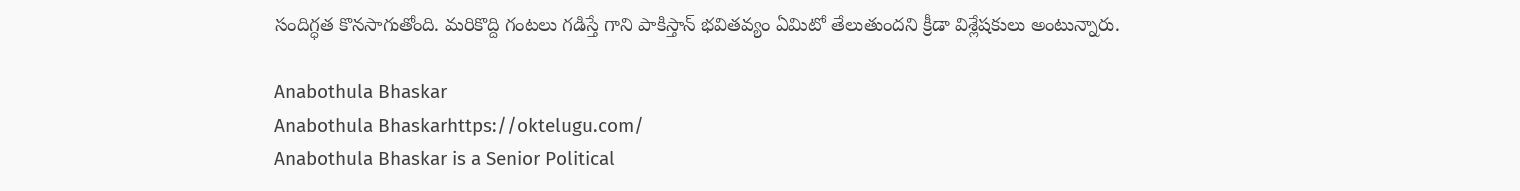సందిగ్ధత కొనసాగుతోంది. మరికొద్ది గంటలు గడిస్తే గాని పాకిస్తాన్ భవితవ్యం ఏమిటో తేలుతుందని క్రీడా విశ్లేషకులు అంటున్నారు.

Anabothula Bhaskar
Anabothula Bhaskarhttps://oktelugu.com/
Anabothula Bhaskar is a Senior Political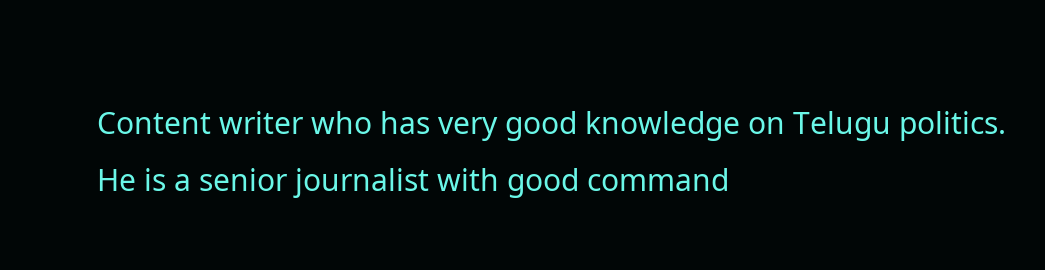Content writer who has very good knowledge on Telugu politics. He is a senior journalist with good command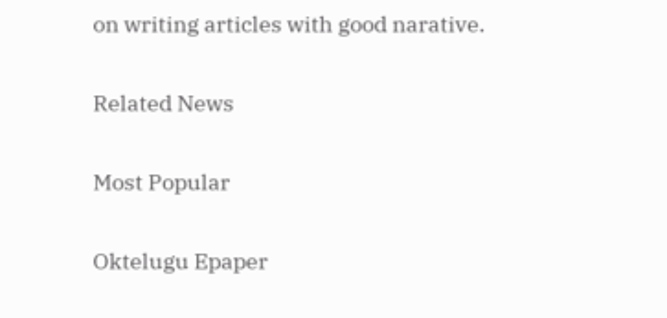on writing articles with good narative.

Related News

Most Popular

Oktelugu Epaper